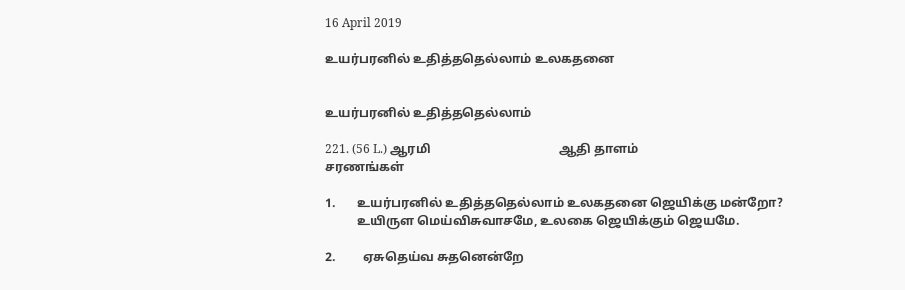16 April 2019

உயர்பரனில் உதித்ததெல்லாம் உலகதனை


உயர்பரனில் உதித்ததெல்லாம்

221. (56 L.) ஆரமி                                         ஆதி தாளம்
சரணங்கள்

1.       உயர்பரனில் உதித்ததெல்லாம் உலகதனை ஜெயிக்கு மன்றோ?
          உயிருள மெய்விசுவாசமே, உலகை ஜெயிக்கும் ஜெயமே.

2.         ஏசுதெய்வ சுதனென்றே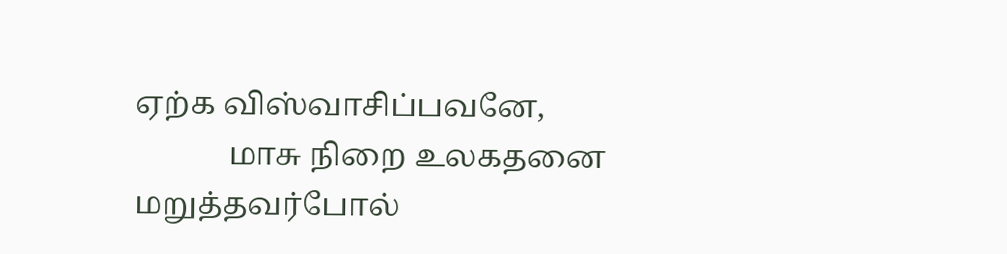ஏற்க விஸ்வாசிப்பவனே,
            மாசு நிறை உலகதனை மறுத்தவர்போல்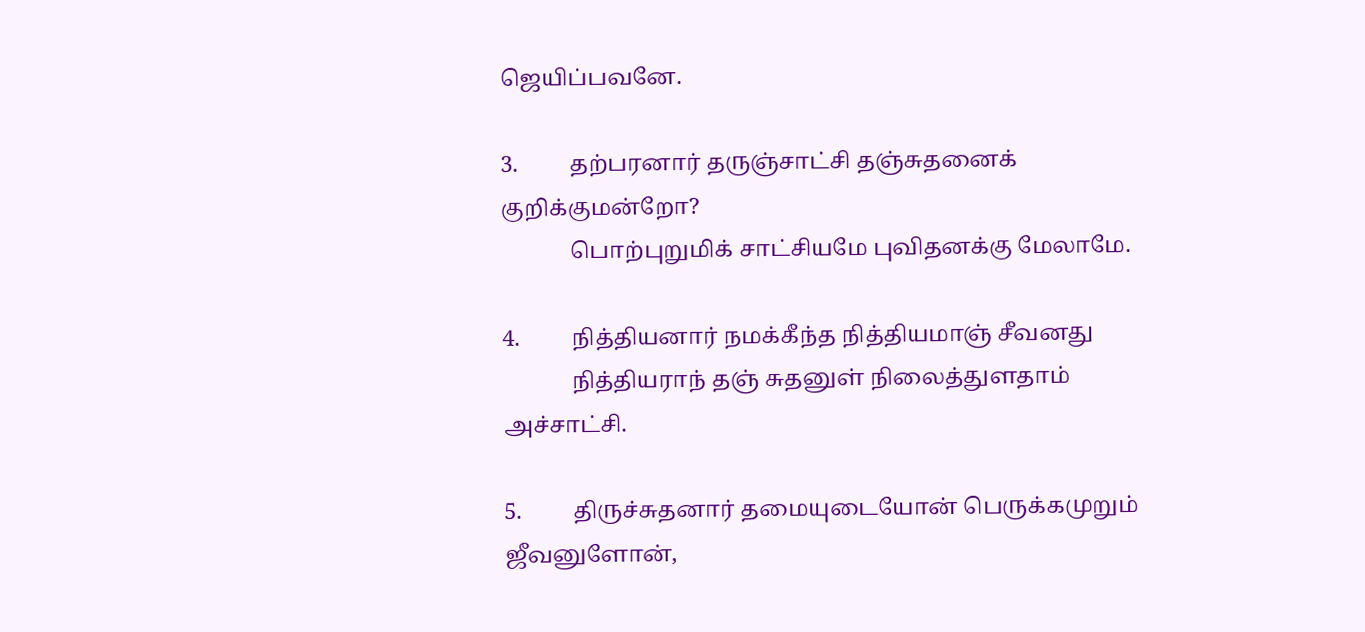ஜெயிப்பவனே.

3.         தற்பரனார் தருஞ்சாட்சி தஞ்சுதனைக் குறிக்குமன்றோ?
            பொற்புறுமிக் சாட்சியமே புவிதனக்கு மேலாமே.

4.         நித்தியனார் நமக்கீந்த நித்தியமாஞ் சீவனது
            நித்தியராந் தஞ் சுதனுள் நிலைத்துளதாம் அச்சாட்சி.

5.         திருச்சுதனார் தமையுடையோன் பெருக்கமுறும் ஜீவனுளோன்,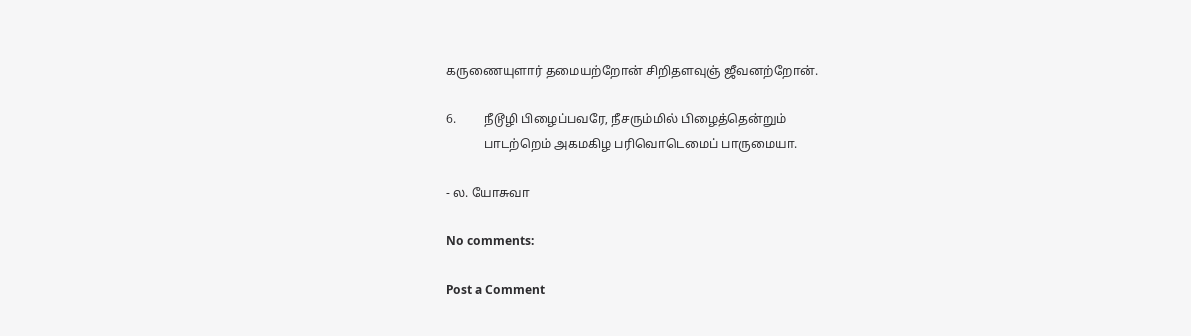கருணையுளார் தமையற்றோன் சிறிதளவுஞ் ஜீவனற்றோன்.

6.         நீடூழி பிழைப்பவரே, நீசரும்மில் பிழைத்தென்றும்
            பாடற்றெம் அகமகிழ பரிவொடெமைப் பாருமையா.

- ல. யோசுவா

No comments:

Post a Comment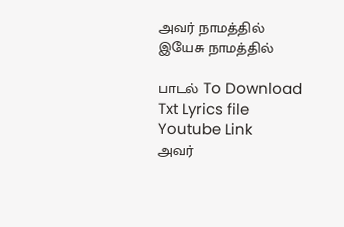அவர் நாமத்தில் இயேசு நாமத்தில்

பாடல் To Download Txt Lyrics file     Youtube Link               அவர்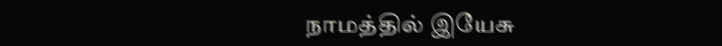நாமத்தில் இயேசு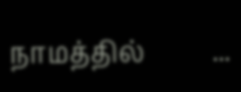நாமத்தில்          ...